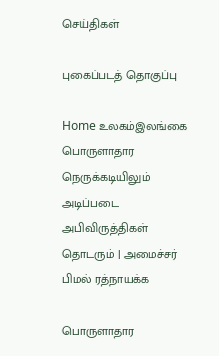செய்திகள்

புகைப்படத் தொகுப்பு

Home உலகம்இலங்கை பொருளாதார நெருக்கடியிலும் அடிப்படை அபிவிருத்திகள் தொடரும் | அமைச்சர் பிமல் ரத்நாயக்க

பொருளாதார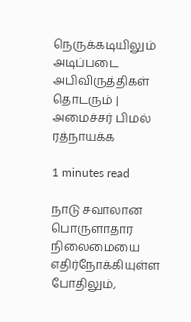நெருக்கடியிலும் அடிப்படை அபிவிருத்திகள் தொடரும் | அமைச்சர் பிமல் ரத்நாயக்க

1 minutes read

நாடு சவாலான பொருளாதார நிலைமையை எதிர்நோக்கியுள்ள போதிலும்,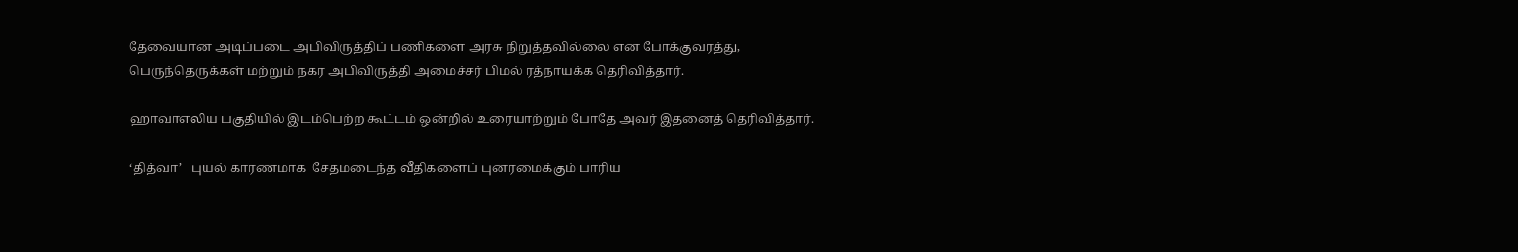தேவையான அடிப்படை அபிவிருத்திப் பணிகளை அரசு நிறுத்தவில்லை என போக்குவரத்து, பெருந்தெருக்கள் மற்றும் நகர அபிவிருத்தி அமைச்சர் பிமல் ரத்நாயக்க தெரிவித்தார்.

ஹாவாஎலிய பகுதியில் இடம்பெற்ற கூட்டம் ஒன்றில் உரையாற்றும் போதே அவர் இதனைத் தெரிவித்தார்.

‘தித்வா’   புயல் காரணமாக  சேதமடைந்த வீதிகளைப் புனரமைக்கும் பாரிய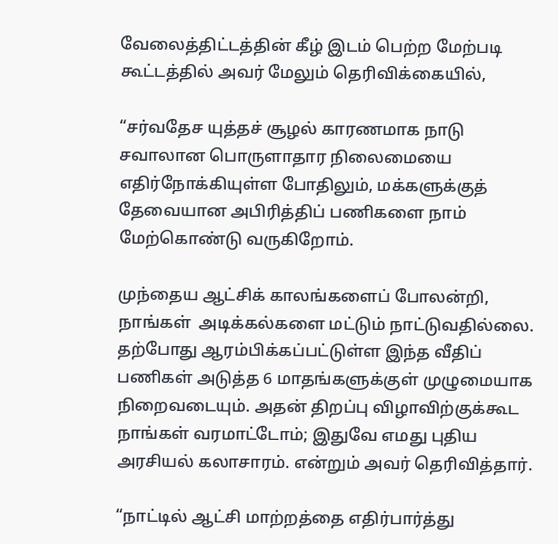வேலைத்திட்டத்தின் கீழ் இடம் பெற்ற மேற்படி கூட்டத்தில் அவர் மேலும் தெரிவிக்கையில்,

“சர்வதேச யுத்தச் சூழல் காரணமாக நாடு சவாலான பொருளாதார நிலைமையை எதிர்நோக்கியுள்ள போதிலும், மக்களுக்குத் தேவையான அபிரித்திப் பணிகளை நாம் மேற்கொண்டு வருகிறோம்.

முந்தைய ஆட்சிக் காலங்களைப் போலன்றி, நாங்கள்  அடிக்கல்களை மட்டும் நாட்டுவதில்லை. தற்போது ஆரம்பிக்கப்பட்டுள்ள இந்த வீதிப் பணிகள் அடுத்த 6 மாதங்களுக்குள் முழுமையாக நிறைவடையும். அதன் திறப்பு விழாவிற்குக்கூட நாங்கள் வரமாட்டோம்; இதுவே எமது புதிய அரசியல் கலாசாரம். என்றும் அவர் தெரிவித்தார்.

“நாட்டில் ஆட்சி மாற்றத்தை எதிர்பார்த்து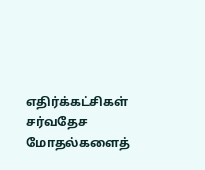எதிர்க்கட்சிகள் சர்வதேச மோதல்களைத்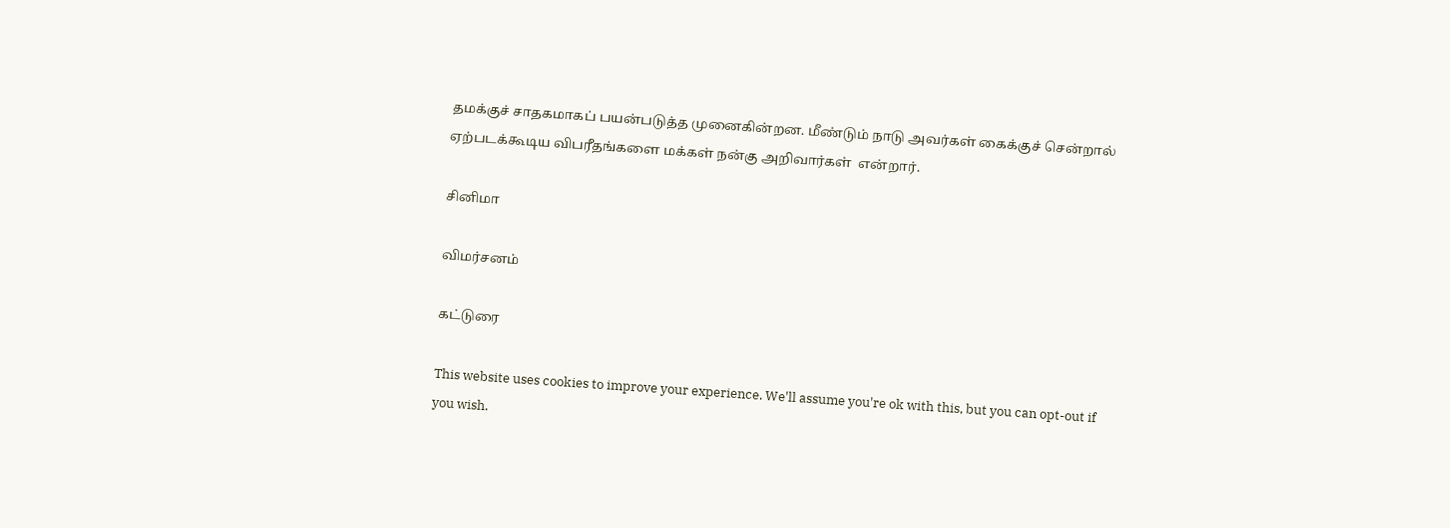தமக்குச் சாதகமாகப் பயன்படுத்த முனைகின்றன. மீண்டும் நாடு அவர்கள் கைக்குச் சென்றால் ஏற்படக்கூடிய விபரீதங்களை மக்கள் நன்கு அறிவார்கள்  என்றார்.

சினிமா

விமர்சனம்

கட்டுரை

This website uses cookies to improve your experience. We'll assume you're ok with this, but you can opt-out if you wish.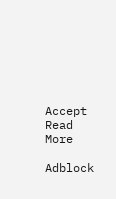Accept Read More

Adblock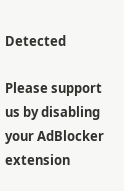Detected

Please support us by disabling your AdBlocker extension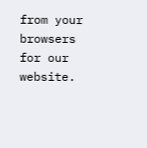from your browsers for our website.